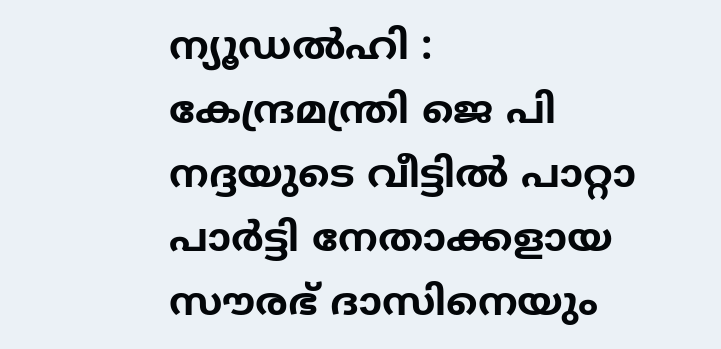ന്യൂഡൽഹി : കേന്ദ്രമന്ത്രി ജെ പി നദ്ദയുടെ വീട്ടിൽ പാറ്റാ പാർട്ടി നേതാക്കളായ സൗരഭ് ദാസിനെയും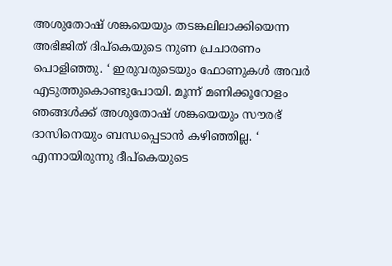അശുതോഷ് ശങ്കയെയും തടങ്കലിലാക്കിയെന്ന അഭിജിത് ദിപ്കെയുടെ നുണ പ്രചാരണം പൊളിഞ്ഞു. ‘ ഇരുവരുടെയും ഫോണുകൾ അവർ എടുത്തുകൊണ്ടുപോയി. മൂന്ന് മണിക്കൂറോളം ഞങ്ങൾക്ക് അശുതോഷ് ശങ്കയെയും സൗരഭ് ദാസിനെയും ബന്ധപ്പെടാൻ കഴിഞ്ഞില്ല. ‘ എന്നായിരുന്നു ദീപ്കെയുടെ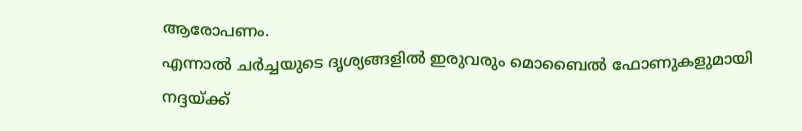ആരോപണം.
എന്നാൽ ചർച്ചയുടെ ദൃശ്യങ്ങളിൽ ഇരുവരും മൊബൈൽ ഫോണുകളുമായി നദ്ദയ്ക്ക്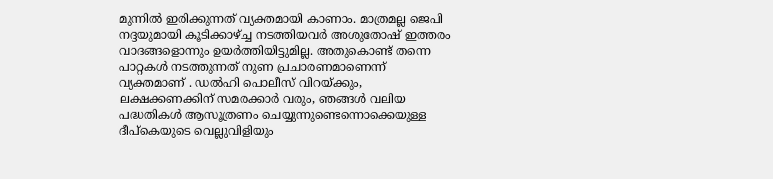മുന്നിൽ ഇരിക്കുന്നത് വ്യക്തമായി കാണാം. മാത്രമല്ല ജെപി നദ്ദയുമായി കൂടിക്കാഴ്ച്ച നടത്തിയവർ അശുതോഷ് ഇത്തരം വാദങ്ങളൊന്നും ഉയർത്തിയിട്ടുമില്ല. അതുകൊണ്ട് തന്നെ പാറ്റകൾ നടത്തുന്നത് നുണ പ്രചാരണമാണെന്ന് വ്യക്തമാണ് . ഡൽഹി പൊലീസ് വിറയ്ക്കും, ലക്ഷക്കണക്കിന് സമരക്കാർ വരും, ഞങ്ങൾ വലിയ പദ്ധതികൾ ആസൂത്രണം ചെയ്യുന്നുണ്ടെന്നൊക്കെയുള്ള ദീപ്കെയുടെ വെല്ലുവിളിയും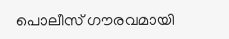പൊലീസ് ഗൗരവമായി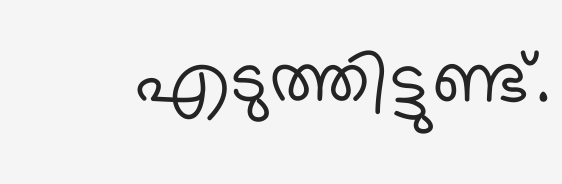എടുത്തിട്ടുണ്ട്.